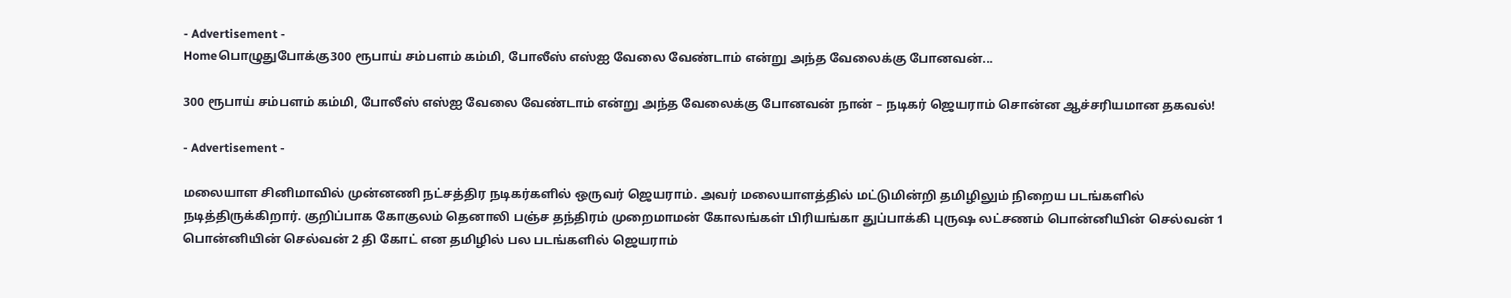- Advertisement -
Homeபொழுதுபோக்கு300 ரூபாய் சம்பளம் கம்மி, போலீஸ் எஸ்ஐ வேலை வேண்டாம் என்று அந்த வேலைக்கு போனவன்...

300 ரூபாய் சம்பளம் கம்மி, போலீஸ் எஸ்ஐ வேலை வேண்டாம் என்று அந்த வேலைக்கு போனவன் நான் – நடிகர் ஜெயராம் சொன்ன ஆச்சரியமான தகவல்!

- Advertisement -

மலையாள சினிமாவில் முன்னணி நட்சத்திர நடிகர்களில் ஒருவர் ஜெயராம். அவர் மலையாளத்தில் மட்டுமின்றி தமிழிலும் நிறைய படங்களில் நடித்திருக்கிறார். குறிப்பாக கோகுலம் தெனாலி பஞ்ச தந்திரம் முறைமாமன் கோலங்கள் பிரியங்கா துப்பாக்கி புருஷ லட்சணம் பொன்னியின் செல்வன் 1 பொன்னியின் செல்வன் 2 தி கோட் என தமிழில் பல படங்களில் ஜெயராம்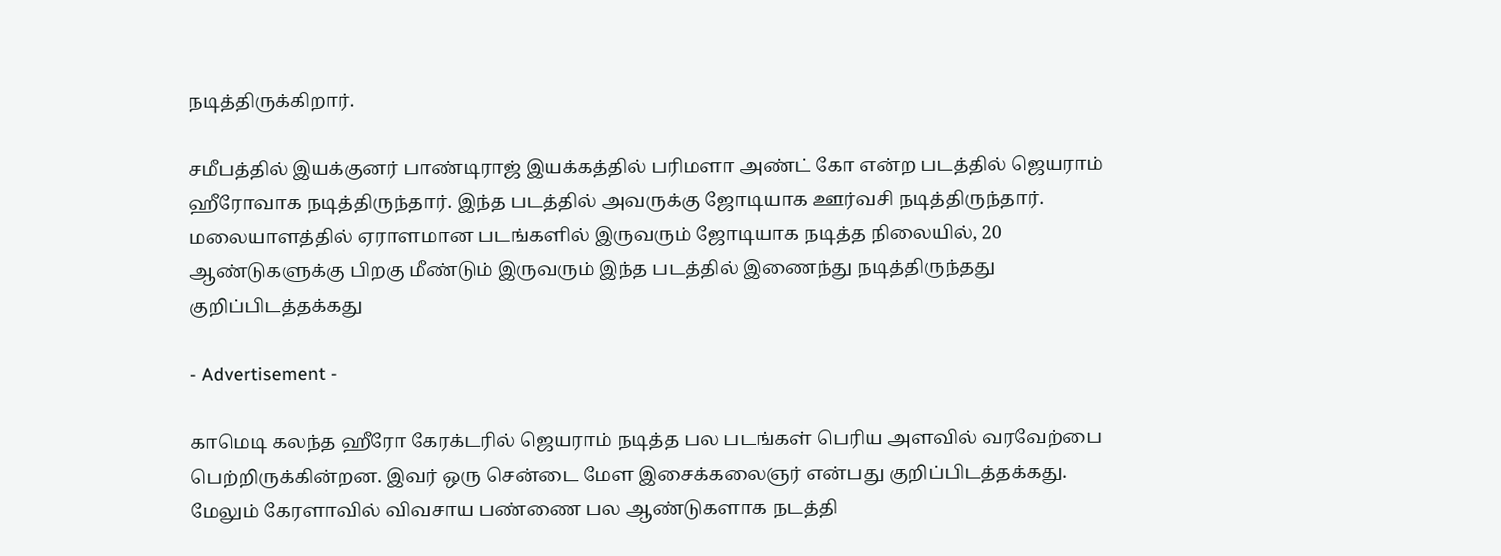நடித்திருக்கிறார்.

சமீபத்தில் இயக்குனர் பாண்டிராஜ் இயக்கத்தில் பரிமளா அண்ட் கோ என்ற படத்தில் ஜெயராம் ஹீரோவாக நடித்திருந்தார். இந்த படத்தில் அவருக்கு ஜோடியாக ஊர்வசி நடித்திருந்தார். மலையாளத்தில் ஏராளமான படங்களில் இருவரும் ஜோடியாக நடித்த நிலையில், 20 ஆண்டுகளுக்கு பிறகு மீண்டும் இருவரும் இந்த படத்தில் இணைந்து நடித்திருந்தது குறிப்பிடத்தக்கது

- Advertisement -

காமெடி கலந்த ஹீரோ கேரக்டரில் ஜெயராம் நடித்த பல படங்கள் பெரிய அளவில் வரவேற்பை பெற்றிருக்கின்றன. இவர் ஒரு சென்டை மேள இசைக்கலைஞர் என்பது குறிப்பிடத்தக்கது. மேலும் கேரளாவில் விவசாய பண்ணை பல ஆண்டுகளாக நடத்தி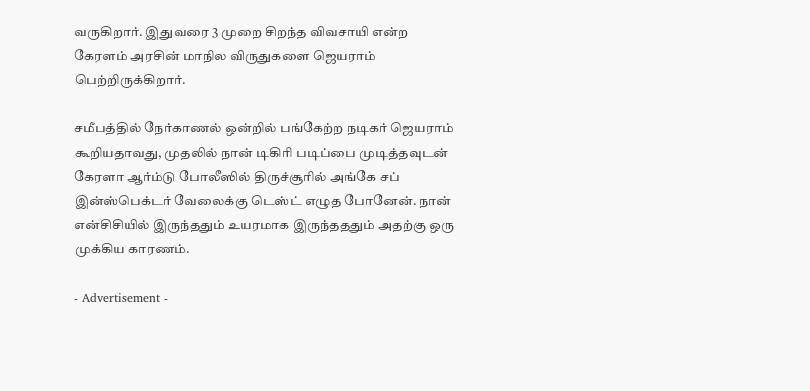வருகிறார். இதுவரை 3 முறை சிறந்த விவசாயி என்ற கேரளம் அரசின் மாநில விருதுகளை ஜெயராம் பெற்றிருக்கிறார்.

சமீபத்தில் நேர்காணல் ஒன்றில் பங்கேற்ற நடிகர் ஜெயராம் கூறியதாவது, முதலில் நான் டிகிரி படிப்பை முடித்தவுடன் கேரளா ஆர்ம்டு போலீஸில் திருச்சூரில் அங்கே சப் இன்ஸ்பெக்டர் வேலைக்கு டெஸ்ட் எழுத போனேன். நான் என்சிசியில் இருந்ததும் உயரமாக இருந்தததும் அதற்கு ஒரு முக்கிய காரணம்.

- Advertisement -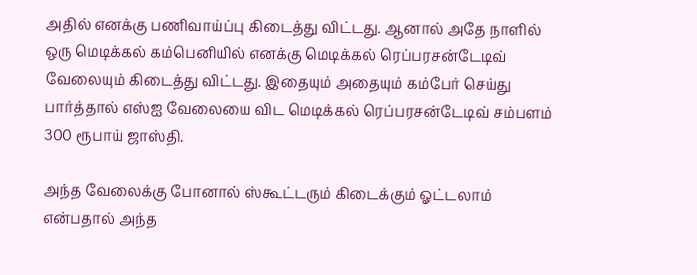அதில் எனக்கு பணிவாய்ப்பு கிடைத்து விட்டது. ஆனால் அதே நாளில் ஒரு மெடிக்கல் கம்பெனியில் எனக்கு மெடிக்கல் ரெப்பரசன்டேடிவ் வேலையும் கிடைத்து விட்டது. இதையும் அதையும் கம்பேர் செய்து பார்த்தால் எஸ்ஐ வேலையை விட மெடிக்கல் ரெப்பரசன்டேடிவ் சம்பளம் 300 ரூபாய் ஜாஸ்தி.

அந்த வேலைக்கு போனால் ஸ்கூட்டரும் கிடைக்கும் ஓட்டலாம் என்பதால் அந்த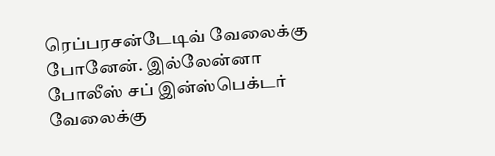ரெப்பரசன்டேடிவ் வேலைக்கு போனேன். இல்லேன்னா போலீஸ் சப் இன்ஸ்பெக்டர் வேலைக்கு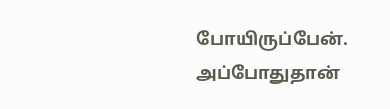போயிருப்பேன். அப்போதுதான்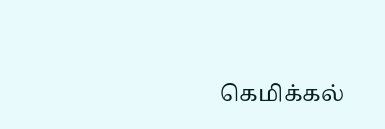கெமிக்கல்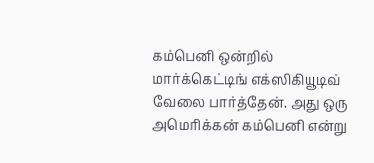கம்பெனி ஒன்றில் மார்க்கெட்டிங் எக்ஸிகியூடிவ் வேலை பார்த்தேன். அது ஒரு அமெரிக்கன் கம்பெனி என்று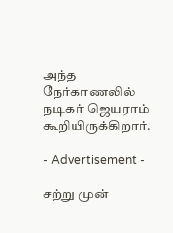அந்த நேர்காணலில் நடிகர் ஜெயராம் கூறியிருக்கிறார்.

- Advertisement -

சற்று முன்